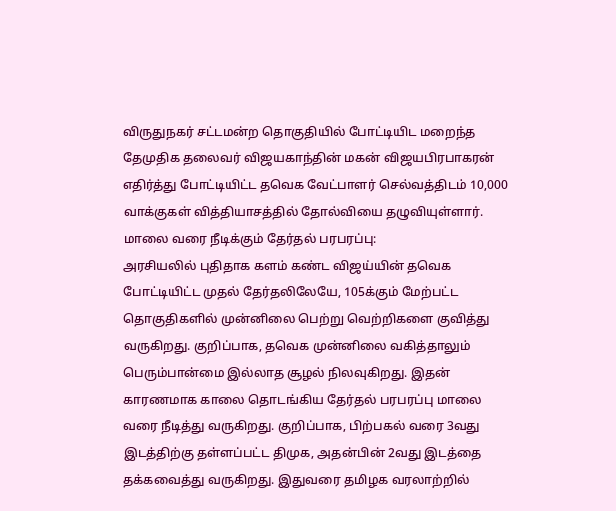விருதுநகர் சட்டமன்ற தொகுதியில் போட்டியிட மறைந்த தேமுதிக தலைவர் விஜயகாந்தின் மகன் விஜயபிரபாகரன் எதிர்த்து போட்டியிட்ட தவெக வேட்பாளர் செல்வத்திடம் 10,000 வாக்குகள் வித்தியாசத்தில் தோல்வியை தழுவியுள்ளார்.
மாலை வரை நீடிக்கும் தேர்தல் பரபரப்பு:
அரசியலில் புதிதாக களம் கண்ட விஜய்யின் தவெக போட்டியிட்ட முதல் தேர்தலிலேயே, 105க்கும் மேற்பட்ட தொகுதிகளில் முன்னிலை பெற்று வெற்றிகளை குவித்து வருகிறது. குறிப்பாக, தவெக முன்னிலை வகித்தாலும் பெரும்பான்மை இல்லாத சூழல் நிலவுகிறது. இதன் காரணமாக காலை தொடங்கிய தேர்தல் பரபரப்பு மாலை வரை நீடித்து வருகிறது. குறிப்பாக, பிற்பகல் வரை 3வது இடத்திற்கு தள்ளப்பட்ட திமுக, அதன்பின் 2வது இடத்தை தக்கவைத்து வருகிறது. இதுவரை தமிழக வரலாற்றில்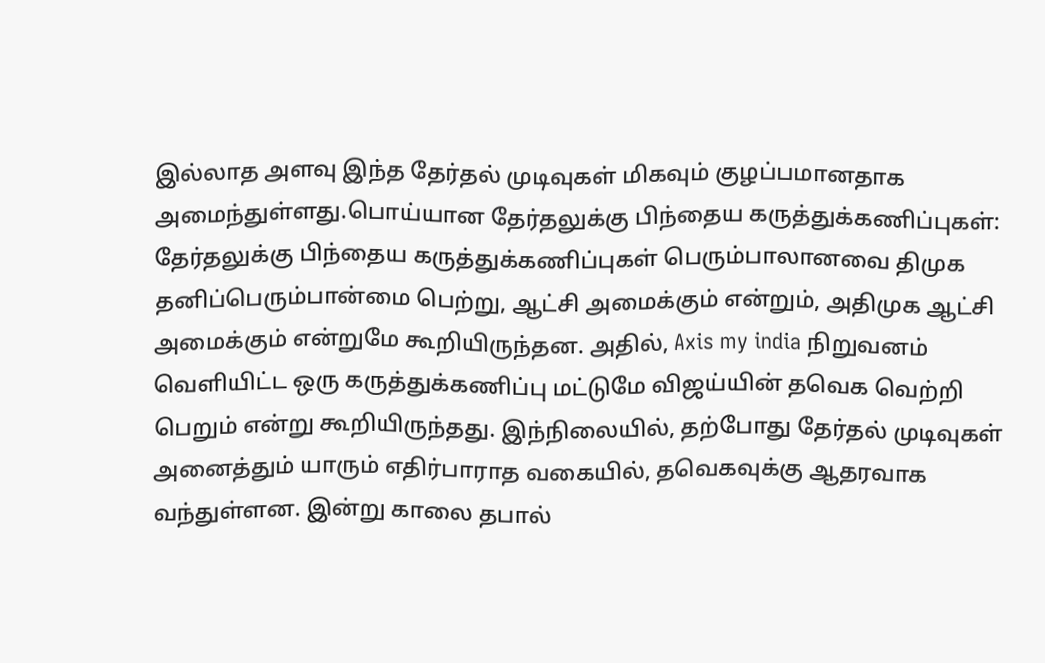இல்லாத அளவு இந்த தேர்தல் முடிவுகள் மிகவும் குழப்பமானதாக அமைந்துள்ளது.பொய்யான தேர்தலுக்கு பிந்தைய கருத்துக்கணிப்புகள்:
தேர்தலுக்கு பிந்தைய கருத்துக்கணிப்புகள் பெரும்பாலானவை திமுக தனிப்பெரும்பான்மை பெற்று, ஆட்சி அமைக்கும் என்றும், அதிமுக ஆட்சி அமைக்கும் என்றுமே கூறியிருந்தன. அதில், Axis my india நிறுவனம் வெளியிட்ட ஒரு கருத்துக்கணிப்பு மட்டுமே விஜய்யின் தவெக வெற்றி பெறும் என்று கூறியிருந்தது. இந்நிலையில், தற்போது தேர்தல் முடிவுகள் அனைத்தும் யாரும் எதிர்பாராத வகையில், தவெகவுக்கு ஆதரவாக வந்துள்ளன. இன்று காலை தபால்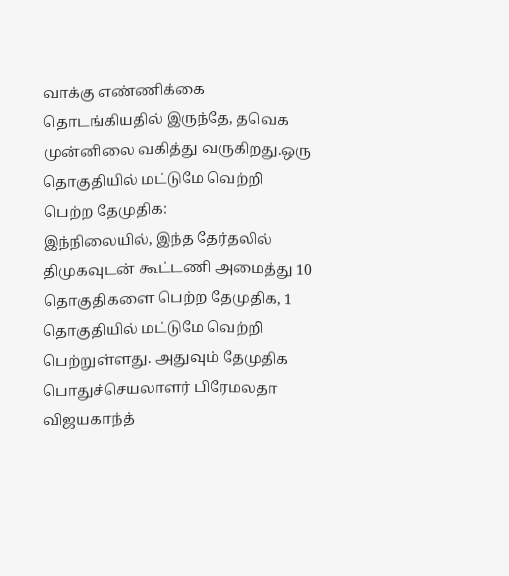வாக்கு எண்ணிக்கை தொடங்கியதில் இருந்தே, தவெக முன்னிலை வகித்து வருகிறது.ஒரு தொகுதியில் மட்டுமே வெற்றி பெற்ற தேமுதிக:
இந்நிலையில், இந்த தேர்தலில் திமுகவுடன் கூட்டணி அமைத்து 10 தொகுதிகளை பெற்ற தேமுதிக, 1 தொகுதியில் மட்டுமே வெற்றி பெற்றுள்ளது. அதுவும் தேமுதிக பொதுச்செயலாளர் பிரேமலதா விஜயகாந்த்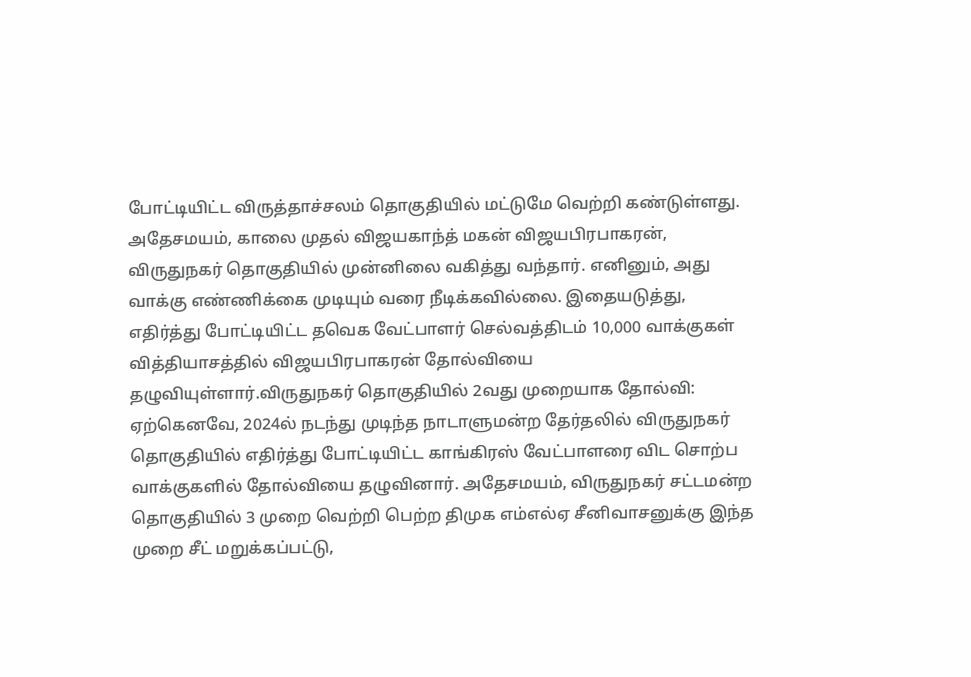போட்டியிட்ட விருத்தாச்சலம் தொகுதியில் மட்டுமே வெற்றி கண்டுள்ளது. அதேசமயம், காலை முதல் விஜயகாந்த் மகன் விஜயபிரபாகரன், விருதுநகர் தொகுதியில் முன்னிலை வகித்து வந்தார். எனினும், அது வாக்கு எண்ணிக்கை முடியும் வரை நீடிக்கவில்லை. இதையடுத்து, எதிர்த்து போட்டியிட்ட தவெக வேட்பாளர் செல்வத்திடம் 10,000 வாக்குகள் வித்தியாசத்தில் விஜயபிரபாகரன் தோல்வியை தழுவியுள்ளார்.விருதுநகர் தொகுதியில் 2வது முறையாக தோல்வி:
ஏற்கெனவே, 2024ல் நடந்து முடிந்த நாடாளுமன்ற தேர்தலில் விருதுநகர் தொகுதியில் எதிர்த்து போட்டியிட்ட காங்கிரஸ் வேட்பாளரை விட சொற்ப வாக்குகளில் தோல்வியை தழுவினார். அதேசமயம், விருதுநகர் சட்டமன்ற தொகுதியில் 3 முறை வெற்றி பெற்ற திமுக எம்எல்ஏ சீனிவாசனுக்கு இந்த முறை சீட் மறுக்கப்பட்டு,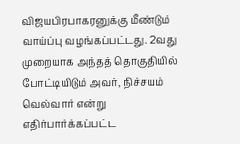விஜயபிரபாகரனுக்கு மீண்டும் வாய்ப்பு வழங்கப்பட்டது. 2வது முறையாக அந்தத் தொகுதியில் போட்டியிடும் அவர், நிச்சயம் வெல்வார் என்று எதிர்பார்க்கப்பட்ட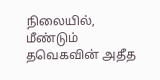நிலையில், மீண்டும் தவெகவின் அதீத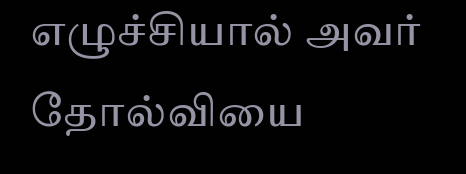எழுச்சியால் அவர் தோல்வியை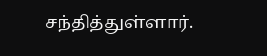சந்தித்துள்ளார்.